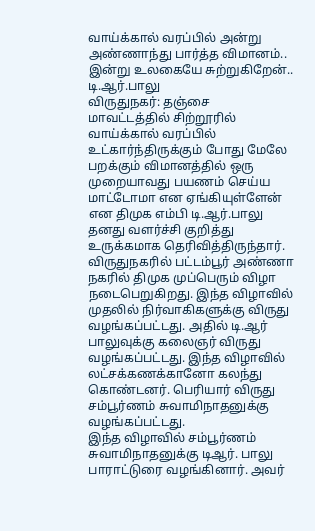வாய்க்கால் வரப்பில் அன்று அண்ணாந்து பார்த்த விமானம்.. இன்று உலகையே சுற்றுகிறேன்.. டி.ஆர்.பாலு
விருதுநகர்: தஞ்சை மாவட்டத்தில் சிற்றூரில் வாய்க்கால் வரப்பில் உட்கார்ந்திருக்கும் போது மேலே பறக்கும் விமானத்தில் ஒரு முறையாவது பயணம் செய்ய மாட்டோமா என ஏங்கியுள்ளேன் என திமுக எம்பி டி.ஆர்.பாலு தனது வளர்ச்சி குறித்து உருக்கமாக தெரிவித்திருந்தார்.
விருதுநகரில் பட்டம்பூர் அண்ணா நகரில் திமுக முப்பெரும் விழா நடைபெறுகிறது. இந்த விழாவில் முதலில் நிர்வாகிகளுக்கு விருது வழங்கப்பட்டது. அதில் டி.ஆர் பாலுவுக்கு கலைஞர் விருது வழங்கப்பட்டது. இந்த விழாவில் லட்சக்கணக்கானோ கலந்து கொண்டனர். பெரியார் விருது சம்பூர்ணம் சுவாமிநாதனுக்கு வழங்கப்பட்டது.
இந்த விழாவில் சம்பூர்ணம் சுவாமிநாதனுக்கு டிஆர். பாலு பாராட்டுரை வழங்கினார். அவர்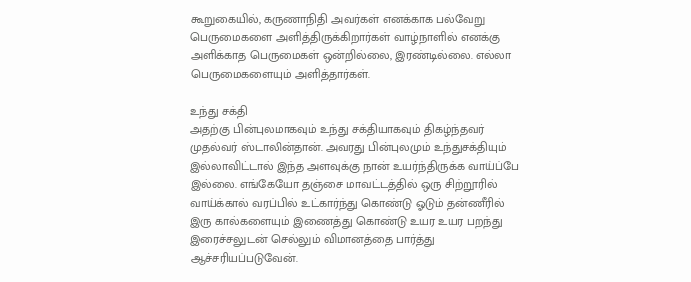கூறுகையில், கருணாநிதி அவர்கள் எனக்காக பல்வேறு பெருமைகளை அளித்திருக்கிறார்கள் வாழ்நாளில் எனக்கு அளிக்காத பெருமைகள் ஒன்றில்லை, இரண்டில்லை. எல்லா பெருமைகளையும் அளித்தார்கள்.

உந்து சக்தி
அதற்கு பின்புலமாகவும் உந்து சக்தியாகவும் திகழ்ந்தவர் முதல்வர் ஸ்டாலின்தான். அவரது பின்புலமும் உந்துசக்தியும் இல்லாவிட்டால் இந்த அளவுக்கு நான் உயர்ந்திருக்க வாய்ப்பே இல்லை. எங்கேயோ தஞ்சை மாவட்டத்தில் ஒரு சிற்றூரில் வாய்க்கால் வரப்பில் உட்கார்ந்து கொண்டு ஓடும் தன்ணீரில் இரு கால்களையும் இணைத்து கொண்டு உயர உயர பறந்து இரைச்சலுடன் செல்லும் விமானத்தை பார்த்து ஆச்சரியப்படுவேன்.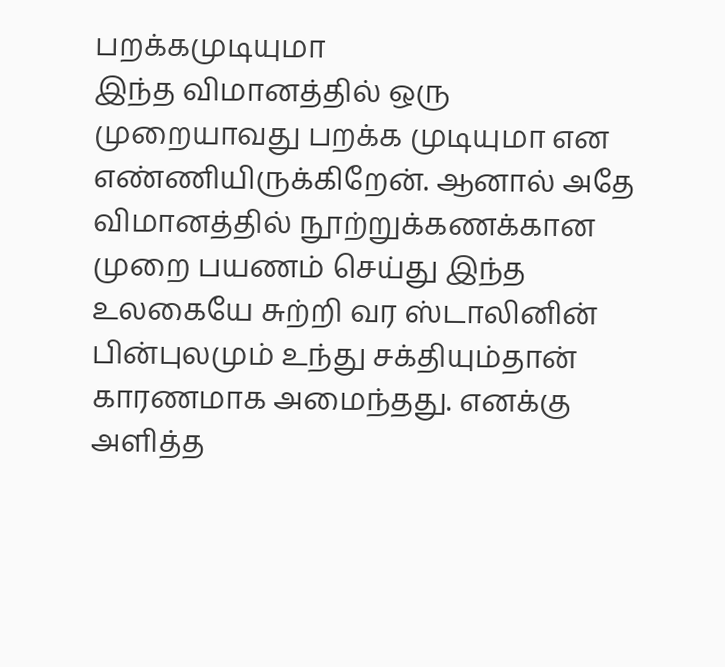பறக்கமுடியுமா
இந்த விமானத்தில் ஒரு முறையாவது பறக்க முடியுமா என எண்ணியிருக்கிறேன். ஆனால் அதே விமானத்தில் நூற்றுக்கணக்கான முறை பயணம் செய்து இந்த உலகையே சுற்றி வர ஸ்டாலினின் பின்புலமும் உந்து சக்தியும்தான் காரணமாக அமைந்தது. எனக்கு அளித்த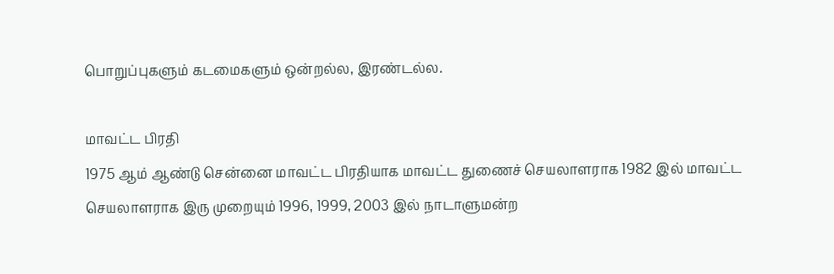பொறுப்புகளும் கடமைகளும் ஒன்றல்ல, இரண்டல்ல.

மாவட்ட பிரதி
1975 ஆம் ஆண்டு சென்னை மாவட்ட பிரதியாக மாவட்ட துணைச் செயலாளராக 1982 இல் மாவட்ட செயலாளராக இரு முறையும் 1996, 1999, 2003 இல் நாடாளுமன்ற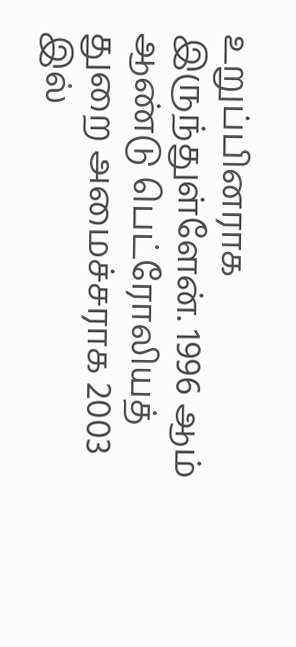உறுப்பினராக இருந்துள்ளேன். 1996 ஆம் ஆண்டு பெட்ரோலியத் துறை அமைச்சராக 2003 இல்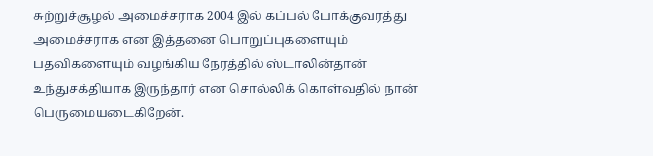சுற்றுச்சூழல் அமைச்சராக 2004 இல் கப்பல் போக்குவரத்து அமைச்சராக என இத்தனை பொறுப்புகளையும் பதவிகளையும் வழங்கிய நேரத்தில் ஸ்டாலின்தான் உந்துசக்தியாக இருந்தார் என சொல்லிக் கொள்வதில் நான் பெருமையடைகிறேன்.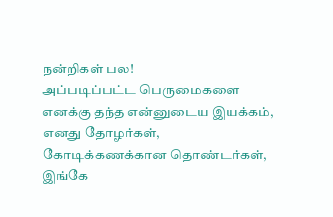நன்றிகள் பல!
அப்படிப்பட்ட பெருமைகளை எனக்கு தந்த என்னுடைய இயக்கம், எனது தோழர்கள், கோடிக்கணக்கான தொண்டர்கள், இங்கே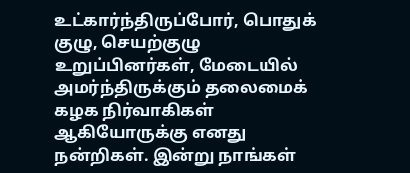உட்கார்ந்திருப்போர், பொதுக் குழு, செயற்குழு உறுப்பினர்கள், மேடையில் அமர்ந்திருக்கும் தலைமைக் கழக நிர்வாகிகள் ஆகியோருக்கு எனது நன்றிகள். இன்று நாங்கள்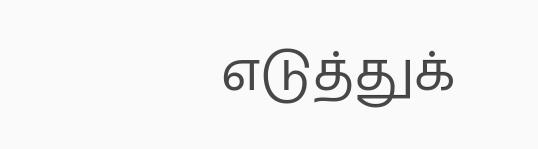எடுத்துக்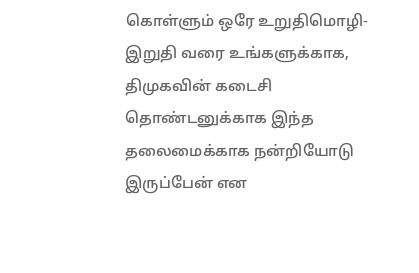கொள்ளும் ஒரே உறுதிமொழி- இறுதி வரை உங்களுக்காக, திமுகவின் கடைசி தொண்டனுக்காக இந்த தலைமைக்காக நன்றியோடு இருப்பேன் என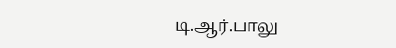டி.ஆர்.பாலு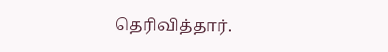தெரிவித்தார்.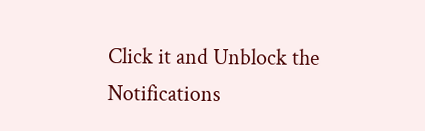Click it and Unblock the Notifications